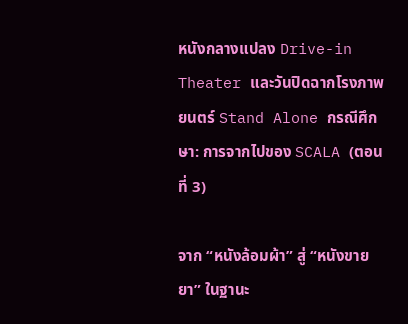หนังกลางแปลง Drive-in Theater และวันปิดฉากโรงภาพยนตร์ Stand Alone กรณีศึกษา: การจากไปของ SCALA (ตอนที่ 3)

จาก “หนังล้อมผ้า” สู่ “หนังขายยา” ในฐานะ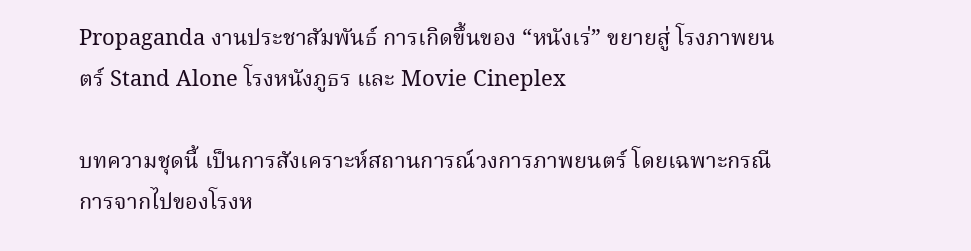Propaganda งานประชาสัมพันธ์ การเกิดขึ้นของ “หนังเร่” ขยายสู่ โรงภาพยนตร์ Stand Alone โรงหนังภูธร และ Movie Cineplex

บทความชุดนี้ เป็นการสังเคราะห์สถานการณ์วงการภาพยนตร์ โดยเฉพาะกรณีการจากไปของโรงห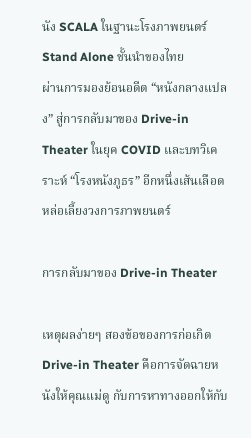นัง SCALA ในฐานะโรงภาพยนตร์ Stand Alone ชั้นนำของไทย
ผ่านการมองย้อนอดีต “หนังกลางแปลง” สู่การกลับมาของ Drive-in Theater ในยุค COVID และบทวิเคราะห์ “โรงหนังภูธร” อีกหนึ่งเส้นเลือดหล่อเลี้ยงวงการภาพยนตร์

การกลับมาของ Drive-in Theater

เหตุผลง่ายๆ สองข้อของการก่อเกิด Drive-in Theater คือการจัดฉายหนังให้คุณแม่ดู กับการหาทางออกให้กับ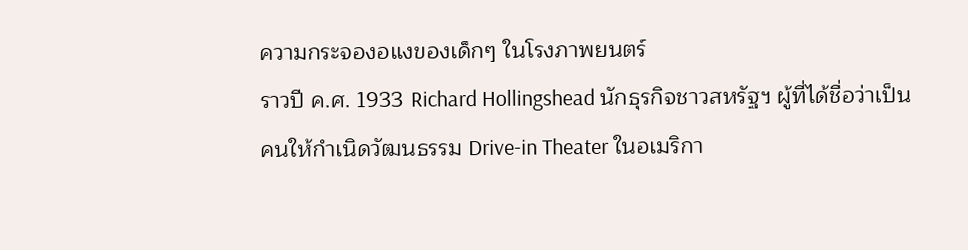ความกระจองอแงของเด็กๆ ในโรงภาพยนตร์
ราวปี ค.ศ. 1933 Richard Hollingshead นักธุรกิจชาวสหรัฐฯ ผู้ที่ได้ชื่อว่าเป็นคนให้กำเนิดวัฒนธรรม Drive-in Theater ในอเมริกา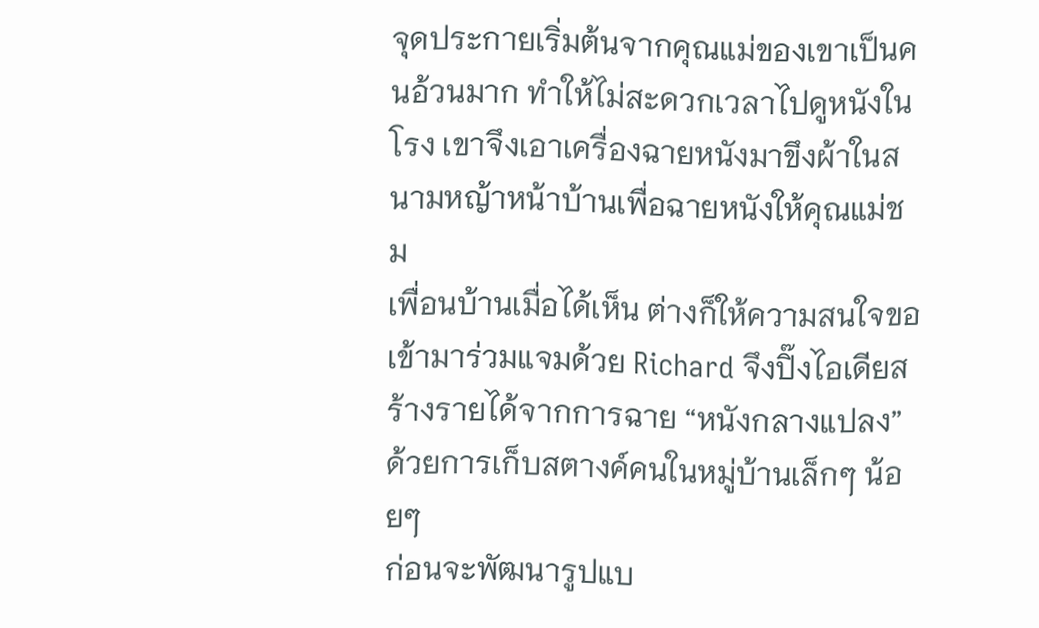จุดประกายเริ่มต้นจากคุณแม่ของเขาเป็นคนอ้วนมาก ทำให้ไม่สะดวกเวลาไปดูหนังในโรง เขาจึงเอาเครื่องฉายหนังมาขึงผ้าในสนามหญ้าหน้าบ้านเพื่อฉายหนังให้คุณแม่ชม
เพื่อนบ้านเมื่อได้เห็น ต่างก็ให้ความสนใจขอเข้ามาร่วมแจมด้วย Richard จึงปิ๊งไอเดียสร้างรายได้จากการฉาย “หนังกลางแปลง” ด้วยการเก็บสตางค์คนในหมู่บ้านเล็กๆ น้อยๆ
ก่อนจะพัฒนารูปแบ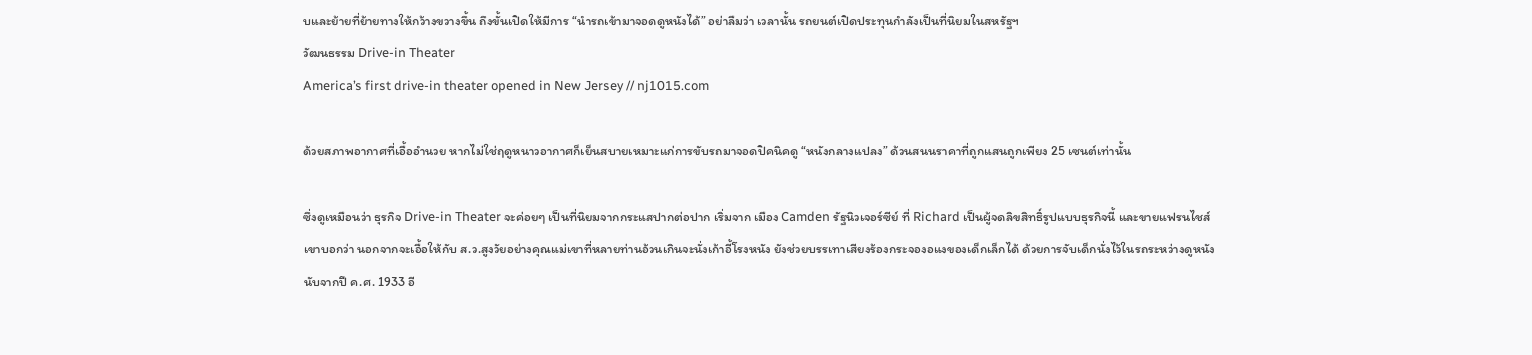บและย้ายที่ย้ายทางให้กว้างขวางขึ้น ถึงขั้นเปิดให้มีการ “นำรถเข้ามาจอดดูหนังได้” อย่าลืมว่า เวลานั้น รถยนต์เปิดประทุนกำลังเป็นที่นิยมในสหรัฐฯ
วัฒนธรรม Drive-in Theater
America’s first drive-in theater opened in New Jersey // nj1015.com

ด้วยสภาพอากาศที่เอื้ออำนวย หากไม่ใช่ฤดูหนาวอากาศก็เย็นสบายเหมาะแก่การขับรถมาจอดปิคนิคดู “หนังกลางแปลง” ด้วนสนนราคาที่ถูกแสนถูกเพียง 25 เซนต์เท่านั้น

ซึ่งดูเหมือนว่า ธุรกิจ Drive-in Theater จะค่อยๆ เป็นที่นิยมจากกระแสปากต่อปาก เริ่มจาก เมือง Camden รัฐนิวเจอร์ซีย์ ที่ Richard เป็นผู้จดลิขสิทธิ์รูปแบบธุรกิจนี้ และขายแฟรนไชส์
เขาบอกว่า นอกจากจะเอื้อให้กับ ส.ว.สูงวัยอย่างคุณแม่เขาที่หลายท่านอ้วนเกินจะนั่งเก้าอี้โรงหนัง ยังช่วยบรรเทาเสียงร้องกระจองอแงของเด็กเล็กได้ ด้วยการจับเด็กนั่งไว้ในรถระหว่างดูหนัง
นับจากปี ค.ศ. 1933 อี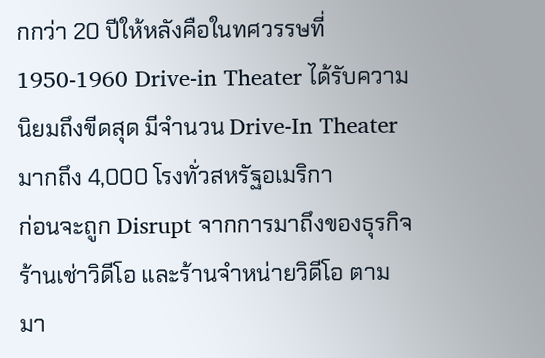กกว่า 20 ปีให้หลังคือในทศวรรษที่ 1950-1960 Drive-in Theater ได้รับความนิยมถึงขีดสุด มีจำนวน Drive-In Theater มากถึง 4,000 โรงทั่วสหรัฐอเมริกา
ก่อนจะถูก Disrupt จากการมาถึงของธุรกิจร้านเช่าวิดีโอ และร้านจำหน่ายวิดีโอ ตามมา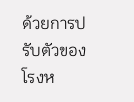ด้วยการปรับตัวของโรงห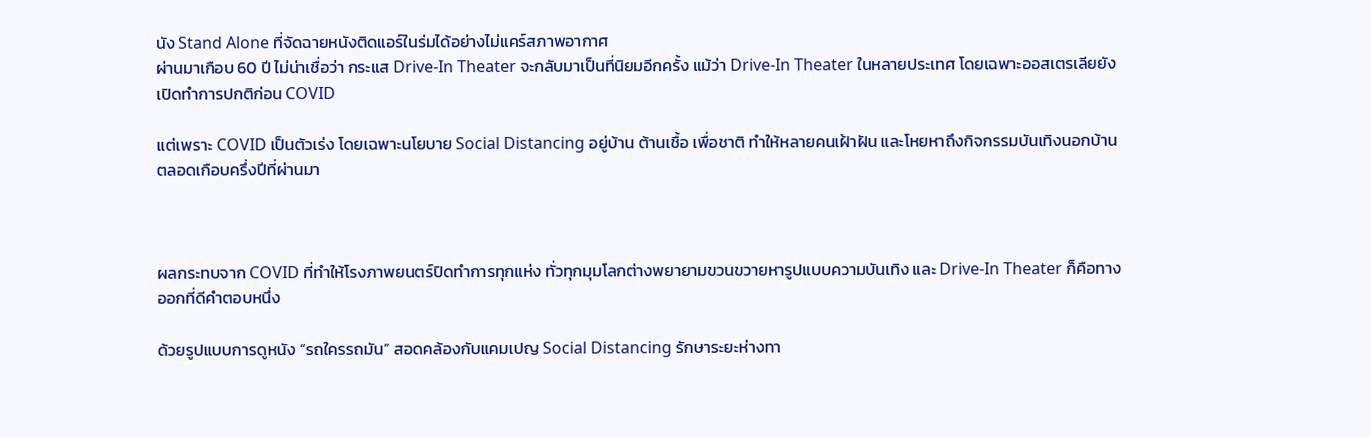นัง Stand Alone ที่จัดฉายหนังติดแอร์ในร่มได้อย่างไม่แคร์สภาพอากาศ
ผ่านมาเกือบ 60 ปี ไม่น่าเชื่อว่า กระแส Drive-In Theater จะกลับมาเป็นที่นิยมอีกครั้ง แม้ว่า Drive-In Theater ในหลายประเทศ โดยเฉพาะออสเตรเลียยังเปิดทำการปกติก่อน COVID

แต่เพราะ COVID เป็นตัวเร่ง โดยเฉพาะนโยบาย Social Distancing อยู่บ้าน ต้านเชื้อ เพื่อชาติ ทำให้หลายคนเฝ้าฝัน และโหยหาถึงกิจกรรมบันเทิงนอกบ้าน ตลอดเกือบครึ่งปีที่ผ่านมา



ผลกระทบจาก COVID ที่ทำให้โรงภาพยนตร์ปิดทำการทุกแห่ง ทั่วทุกมุมโลกต่างพยายามขวนขวายหารูปแบบความบันเทิง และ Drive-In Theater ก็คือทางออกที่ดีคำตอบหนึ่ง

ด้วยรูปแบบการดูหนัง “รถใครรถมัน” สอดคล้องกับแคมเปญ Social Distancing รักษาระยะห่างทา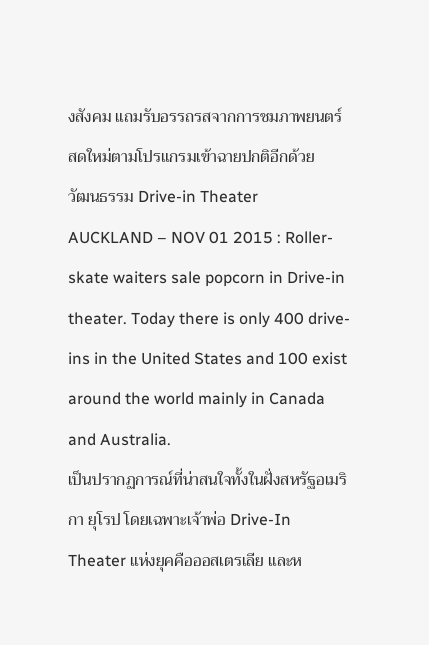งสังคม แถมรับอรรถรสจากการชมภาพยนตร์สดใหม่ตามโปรแกรมเข้าฉายปกติอีกด้วย
วัฒนธรรม Drive-in Theater
AUCKLAND – NOV 01 2015 : Roller-skate waiters sale popcorn in Drive-in theater. Today there is only 400 drive-ins in the United States and 100 exist around the world mainly in Canada and Australia.
เป็นปรากฏการณ์ที่น่าสนใจทั้งในฝั่งสหรัฐอเมริกา ยุโรป โดยเฉพาะเจ้าพ่อ Drive-In Theater แห่งยุคคือออสเตรเลีย และห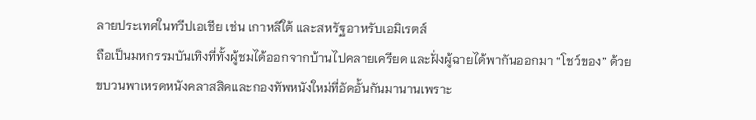ลายประเทศในทวีปเอเชีย เช่น เกาหลีใต้ และสหรัฐอาหรับเอมิเรตส์
ถือเป็นมหกรรมบันเทิงที่ทั้งผู้ชมได้ออกจากบ้านไปคลายเครียด และฝั่งผู้ฉายได้พากันออกมา “โชว์ของ” ด้วยขบวนพาเหรดหนังคลาสสิคและกองทัพหนังใหม่ที่อัดอั้นกันมานานเพราะ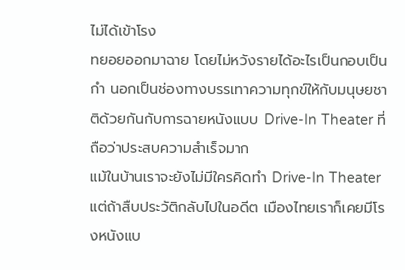ไม่ได้เข้าโรง
ทยอยออกมาฉาย โดยไม่หวังรายได้อะไรเป็นกอบเป็นกำ นอกเป็นช่องทางบรรเทาความทุกข์ให้กับมนุษยชาติด้วยกันกับการฉายหนังแบบ Drive-In Theater ที่ถือว่าประสบความสำเร็จมาก
แม้ในบ้านเราจะยังไม่มีใครคิดทำ Drive-In Theater แต่ถ้าสืบประวัติกลับไปในอดีต เมืองไทยเราก็เคยมีโรงหนังแบ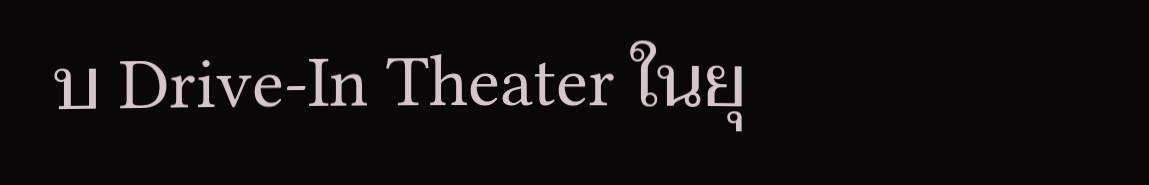บ Drive-In Theater ในยุ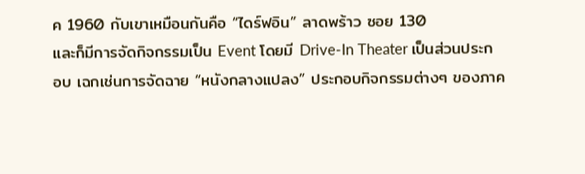ค 1960 กับเขาเหมือนกันคือ “ไดร์ฟอิน” ลาดพร้าว ซอย 130
และก็มีการจัดกิจกรรมเป็น Event โดยมี Drive-In Theater เป็นส่วนประกอบ เฉกเช่นการจัดฉาย “หนังกลางแปลง” ประกอบกิจกรรมต่างๆ ของภาค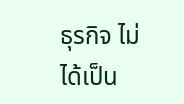ธุรกิจ ไม่ได้เป็น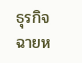ธุรกิจฉายห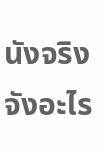นังจริงจังอะไร